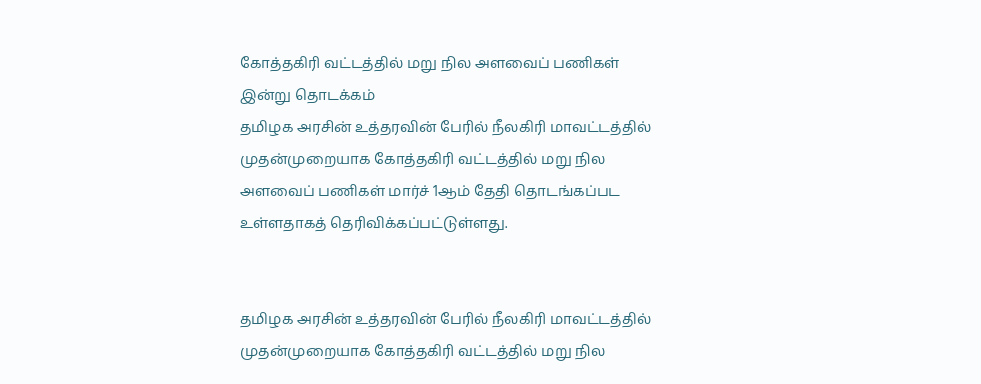கோத்தகிரி வட்டத்தில் மறு நில அளவைப் பணிகள் இன்று தொடக்கம்
தமிழக அரசின் உத்தரவின் பேரில் நீலகிரி மாவட்டத்தில் முதன்முறையாக கோத்தகிரி வட்டத்தில் மறு நில அளவைப் பணிகள் மார்ச் 1ஆம் தேதி தொடங்கப்பட உள்ளதாகத் தெரிவிக்கப்பட்டுள்ளது.


தமிழக அரசின் உத்தரவின் பேரில் நீலகிரி மாவட்டத்தில் முதன்முறையாக கோத்தகிரி வட்டத்தில் மறு நில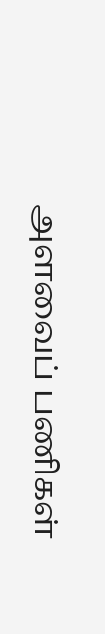அளவைப் பணிகள்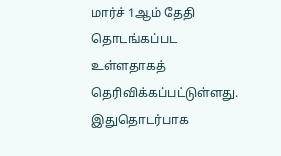மார்ச் 1ஆம் தேதி தொடங்கப்பட உள்ளதாகத் தெரிவிக்கப்பட்டுள்ளது.
இதுதொடர்பாக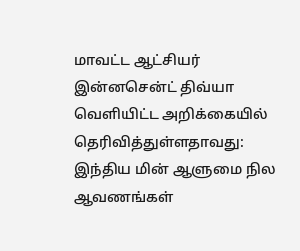மாவட்ட ஆட்சியர் இன்னசென்ட் திவ்யா வெளியிட்ட அறிக்கையில் தெரிவித்துள்ளதாவது:
இந்திய மின் ஆளுமை நில ஆவணங்கள்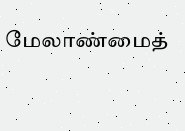மேலாண்மைத்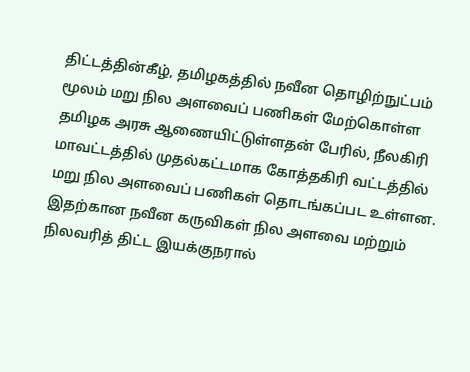திட்டத்தின்கீழ், தமிழகத்தில் நவீன தொழிற்நுட்பம் மூலம் மறு நில அளவைப் பணிகள் மேற்கொள்ள தமிழக அரசு ஆணையிட்டுள்ளதன் பேரில், நீலகிரி மாவட்டத்தில் முதல்கட்டமாக கோத்தகிரி வட்டத்தில் மறு நில அளவைப் பணிகள் தொடங்கப்பட உள்ளன.
இதற்கான நவீன கருவிகள் நில அளவை மற்றும் நிலவரித் திட்ட இயக்குநரால்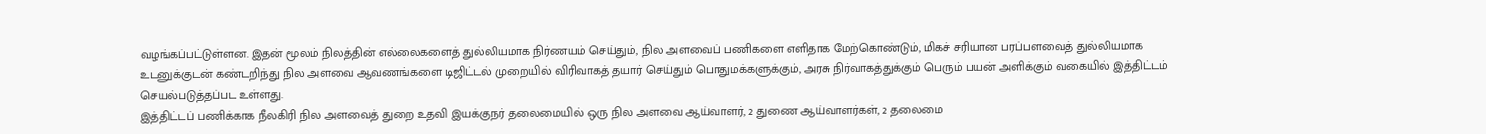வழங்கப்பட்டுள்ளன. இதன் மூலம் நிலத்தின் எல்லைகளைத் துல்லியமாக நிர்ணயம் செய்தும், நில அளவைப் பணிகளை எளிதாக மேற்கொண்டும், மிகச் சரியான பரப்பளவைத் துல்லியமாக உடனுக்குடன் கண்டறிந்து நில அளவை ஆவணங்களை டிஜிட்டல் முறையில் விரிவாகத் தயார் செய்தும் பொதுமக்களுக்கும், அரசு நிர்வாகத்துக்கும் பெரும் பயன் அளிக்கும் வகையில் இத்திட்டம் செயல்படுத்தப்பட உள்ளது.
இத்திட்டப் பணிக்காக நீலகிரி நில அளவைத் துறை உதவி இயக்குநர் தலைமையில் ஒரு நில அளவை ஆய்வாளர், 2 துணை ஆய்வாளர்கள், 2 தலைமை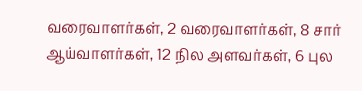வரைவாளர்கள், 2 வரைவாளர்கள், 8 சார் ஆய்வாளர்கள், 12 நில அளவர்கள், 6 புல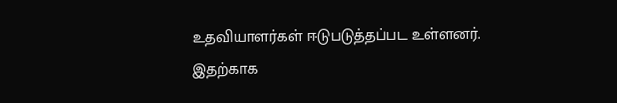உதவியாளர்கள் ஈடுபடுத்தப்பட உள்ளனர்.
இதற்காக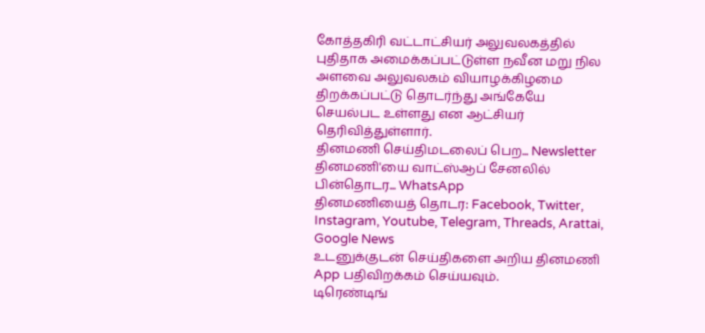கோத்தகிரி வட்டாட்சியர் அலுவலகத்தில் புதிதாக அமைக்கப்பட்டுள்ள நவீன மறு நில அளவை அலுவலகம் வியாழக்கிழமை திறக்கப்பட்டு தொடர்ந்து அங்கேயே செயல்பட உள்ளது என ஆட்சியர் தெரிவித்துள்ளார்.
தினமணி செய்திமடலைப் பெற... Newsletter
தினமணி'யை வாட்ஸ்ஆப் சேனலில் பின்தொடர... WhatsApp
தினமணியைத் தொடர: Facebook, Twitter, Instagram, Youtube, Telegram, Threads, Arattai, Google News
உடனுக்குடன் செய்திகளை அறிய தினமணி App பதிவிறக்கம் செய்யவும்.
டிரெண்டிங்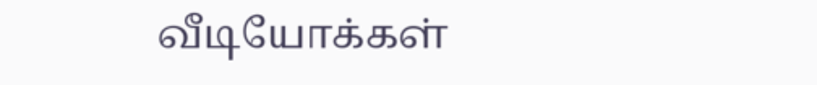வீடியோக்கள்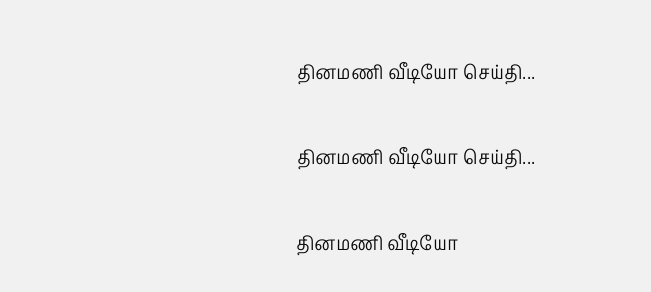தினமணி வீடியோ செய்தி...

தினமணி வீடியோ செய்தி...

தினமணி வீடியோ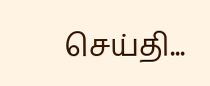செய்தி...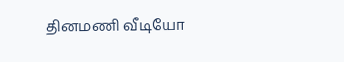தினமணி வீடியோ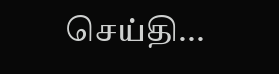செய்தி...